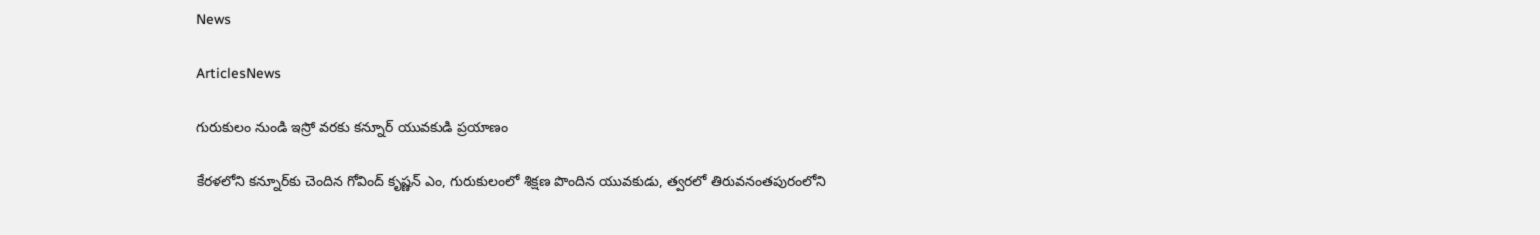News

ArticlesNews

గురుకులం నుండి ఇస్రో వరకు కన్నూర్ యువకుడి ప్రయాణం

కేరళలోని కన్నూర్‌కు చెందిన గోవింద్ కృష్ణన్ ఎం, గురుకులంలో శిక్షణ పొందిన యువకుడు, త్వరలో తిరువనంతపురంలోని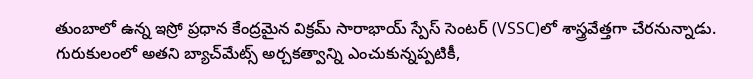తుంబాలో ఉన్న ఇస్రో ప్రధాన కేంద్రమైన విక్రమ్ సారాభాయ్ స్పేస్ సెంటర్ (VSSC)లో శాస్త్రవేత్తగా చేరనున్నాడు. గురుకులంలో అతని బ్యాచ్‌మేట్స్ అర్చకత్వాన్ని ఎంచుకున్నప్పటికీ,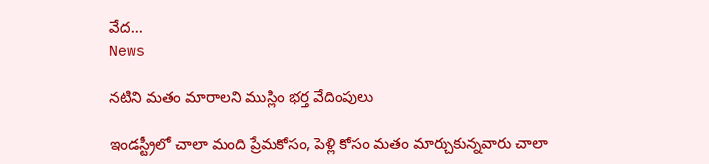వేద...
News

నటిని మతం మారాలని ముస్లిం భర్త వేదింపులు

ఇండస్ట్రీలో చాలా మంది ప్రేమకోసం, పెళ్లి కోసం మతం మార్చుకున్నవారు చాలా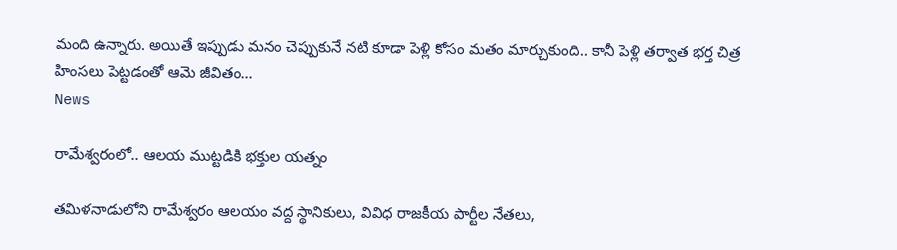మంది ఉన్నారు. అయితే ఇప్పుడు మనం చెప్పుకునే నటి కూడా పెళ్లి కోసం మతం మార్చుకుంది.. కానీ పెళ్లి తర్వాత భర్త చిత్ర హింసలు పెట్టడంతో ఆమె జీవితం...
News

రామేశ్వరంలో.. ఆలయ ముట్టడికి భక్తుల యత్నం

తమిళనాడులోని రామేశ్వరం ఆలయం వద్ద స్థానికులు, వివిధ రాజకీయ పార్టీల నేతలు,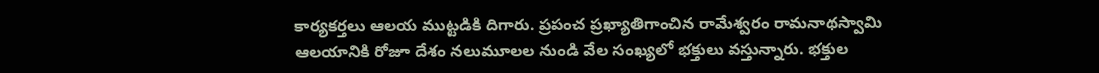కార్యకర్తలు ఆలయ ముట్టడికి దిగారు. ప్రపంచ ప్రఖ్యాతిగాంచిన రామేశ్వరం రామనాథస్వామి ఆలయానికి రోజూ దేశం నలుమూలల నుండి వేల సంఖ్యలో భక్తులు వస్తున్నారు. భక్తుల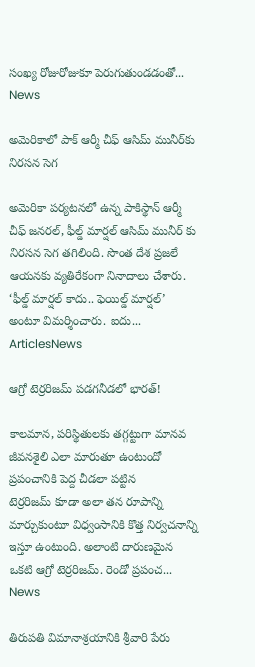సంఖ్య రోజురోజుకూ పెరుగుతుండడంతో...
News

అమెరికాలో పాక్‌ ఆర్మీ చీఫ్‌ ఆసిమ్‌ మునీర్‌కు నిరసన సెగ

అమెరికా పర్యటనలో ఉన్న పాకిస్థాన్‌ ఆర్మీ చీఫ్‌ జనరల్‌, ఫీల్డ్‌ మార్షల్‌ ఆసిమ్ మునీర్‌ కు నిరసన సెగ తగిలింది. సొంత దేశ ప్రజలే ఆయనకు వ్యతిరేకంగా నినాదాలు చేశారు. ‘ఫీల్డ్‌ మార్షల్‌ కాదు.. ఫెయిల్డ్‌ మార్షల్‌’ అంటూ విమర్శించారు. ఐదు...
ArticlesNews

ఆ‌గ్రో టెర్రరిజమ్‌ ‌పడగనీడలో భారత్‌!

కాలమాన, పరిస్థితులకు తగ్గట్టుగా మానవ జీవనశైలి ఎలా మారుతూ ఉంటుందో ప్రపంచానికి పెద్ద చీడలా పట్టిన టెర్రరిజమ్‌ ‌కూడా అలా తన రూపాన్ని మార్చుకుంటూ విధ్వంసానికి కొత్త నిర్వచనాన్ని ఇస్తూ ఉంటుంది. అలాంటి దారుణమైన ఒకటి ఆగ్రో టెర్రరిజమ్‌. రెండో ప్రపంచ...
News

తిరుపతి విమానాశ్రయానికి శ్రీవారి పేరు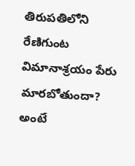తిరుప‌తిలోని రేణిగుంట విమానాశ్రయం పేరు మారబోతుందా? అంటే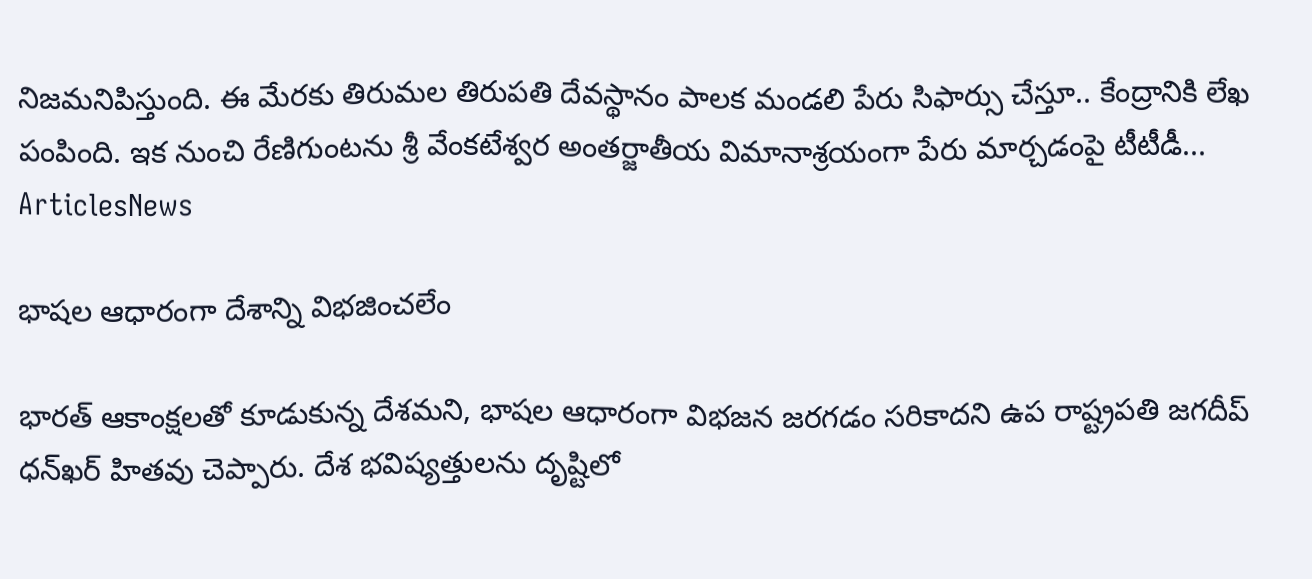నిజమనిపిస్తుంది. ఈ మేరకు తిరుమల తిరుపతి దేవస్థానం పాలక మండలి పేరు సిఫార్సు చేస్తూ.. కేంద్రానికి లేఖ పంపింది. ఇక నుంచి రేణిగుంటను శ్రీ వేంక‌టేశ్వర అంత‌ర్జాతీయ విమానాశ్రయంగా పేరు మార్చడంపై టీటీడీ...
ArticlesNews

భాష‌ల ఆధారంగా దేశాన్ని విభ‌జించ‌లేం

భార‌త్ ఆకాంక్ష‌ల‌తో కూడుకున్న దేశ‌మ‌ని, భాష‌ల ఆధారంగా విభ‌జ‌న జ‌ర‌గ‌డం స‌రికాదని ఉప రాష్ట్ర‌ప‌తి జ‌గ‌దీప్ ధ‌న్‌ఖ‌ర్ హితవు చెప్పారు. దేశ భ‌విష్య‌త్తుల‌ను దృష్టిలో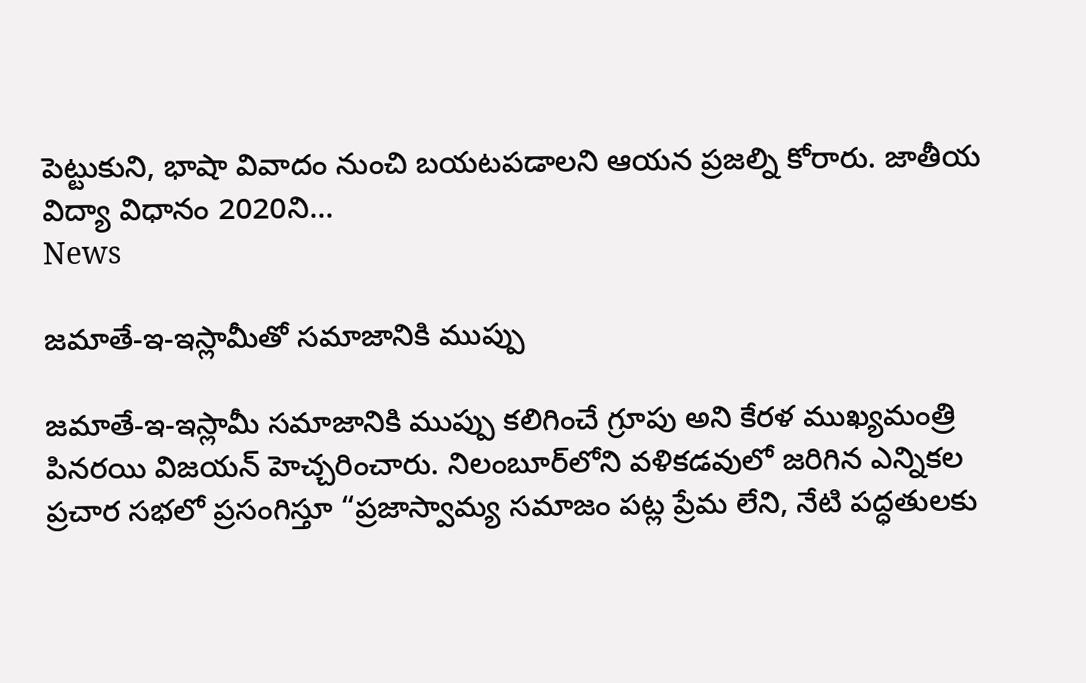పెట్టుకుని, భాషా వివాదం నుంచి బ‌య‌ట‌ప‌డాల‌ని ఆయ‌న ప్ర‌జ‌ల్ని కోరారు. జాతీయ విద్యా విధానం 2020ని...
News

జమాతే-ఇ-ఇస్లామీతో సమాజానికి ముప్పు

జమాతే-ఇ-ఇస్లామీ సమాజానికి ముప్పు కలిగించే గ్రూపు అని కేరళ ముఖ్యమంత్రి పినరయి విజయన్ హెచ్చరించారు. నిలంబూర్‌లోని వళికడవులో జరిగిన ఎన్నికల ప్రచార సభలో ప్రసంగిస్తూ “ప్రజాస్వామ్య సమాజం పట్ల ప్రేమ లేని, నేటి పద్ధతులకు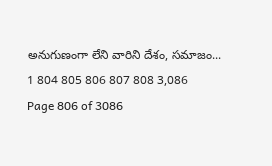అనుగుణంగా లేని వారిని దేశం, సమాజం...
1 804 805 806 807 808 3,086
Page 806 of 3086